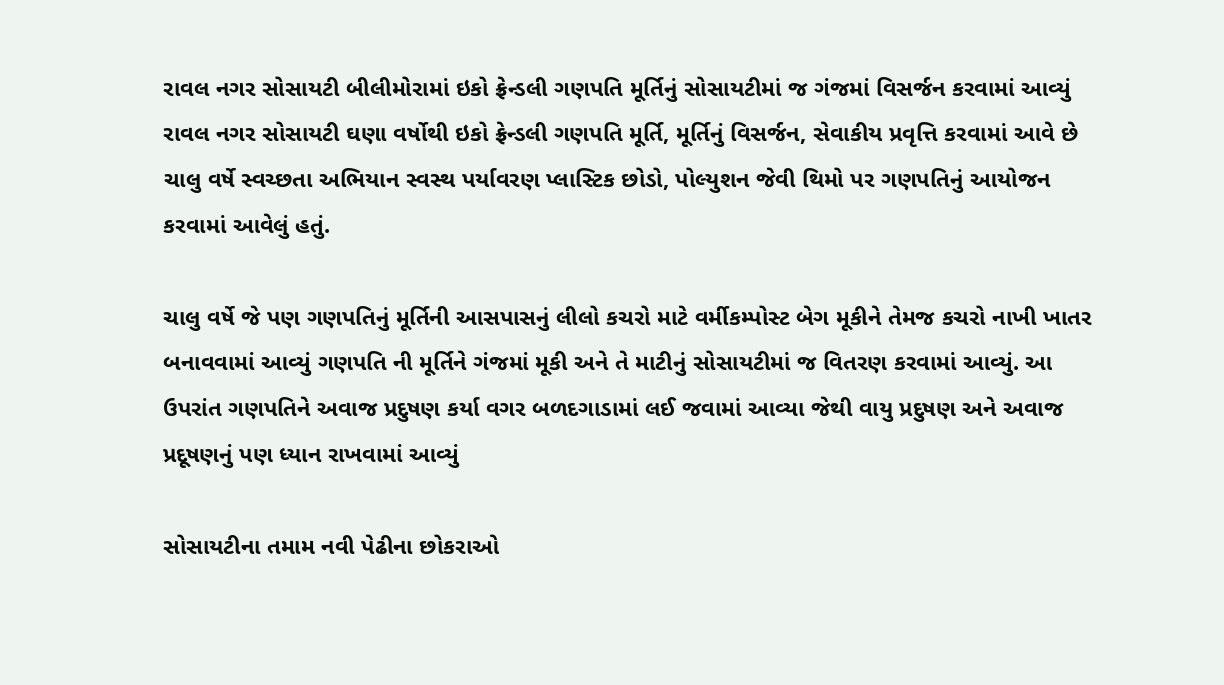રાવલ નગર સોસાયટી બીલીમોરામાં ઇકો ફ્રેન્ડલી ગણપતિ મૂર્તિનું સોસાયટીમાં જ ગંજમાં વિસર્જન કરવામાં આવ્યું
રાવલ નગર સોસાયટી ઘણા વર્ષોથી ઇકો ફ્રેન્ડલી ગણપતિ મૂર્તિ, મૂર્તિનું વિસર્જન, સેવાકીય પ્રવૃત્તિ કરવામાં આવે છે ચાલુ વર્ષે સ્વચ્છતા અભિયાન સ્વસ્થ પર્યાવરણ પ્લાસ્ટિક છોડો, પોલ્યુશન જેવી થિમો પર ગણપતિનું આયોજન કરવામાં આવેલું હતું.

ચાલુ વર્ષે જે પણ ગણપતિનું મૂર્તિની આસપાસનું લીલો કચરો માટે વર્મીકમ્પોસ્ટ બેગ મૂકીને તેમજ કચરો નાખી ખાતર બનાવવામાં આવ્યું ગણપતિ ની મૂર્તિને ગંજમાં મૂકી અને તે માટીનું સોસાયટીમાં જ વિતરણ કરવામાં આવ્યું. આ ઉપરાંત ગણપતિને અવાજ પ્રદુષણ કર્યા વગર બળદગાડામાં લઈ જવામાં આવ્યા જેથી વાયુ પ્રદુષણ અને અવાજ પ્રદૂષણનું પણ ધ્યાન રાખવામાં આવ્યું

સોસાયટીના તમામ નવી પેઢીના છોકરાઓ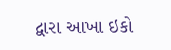દ્વારા આખા ઇકો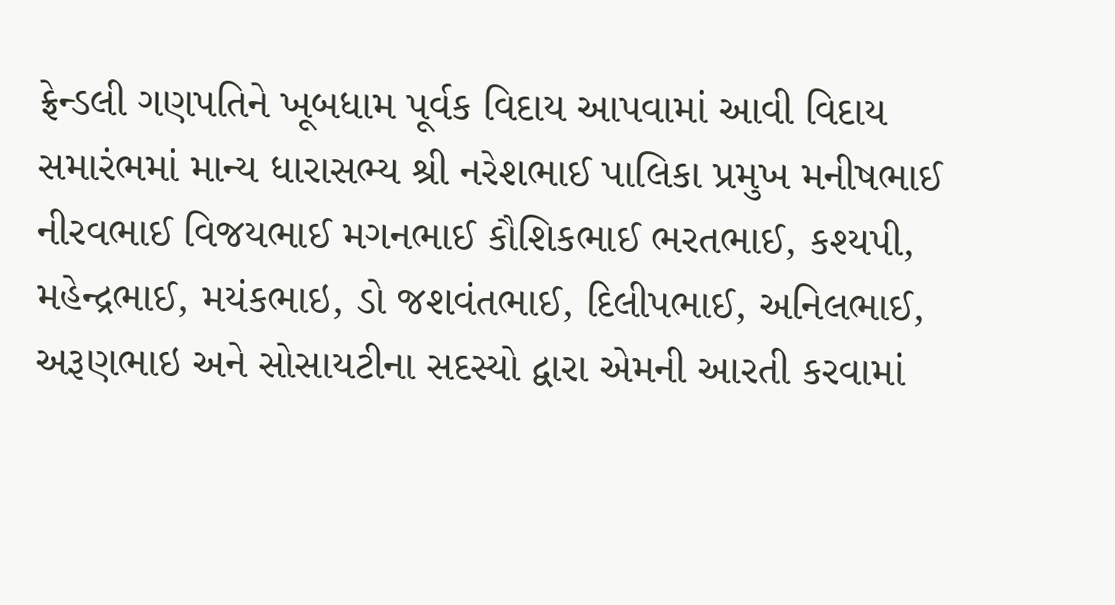ફ્રેન્ડલી ગણપતિને ખૂબધામ પૂર્વક વિદાય આપવામાં આવી વિદાય સમારંભમાં માન્ય ધારાસભ્ય શ્રી નરેશભાઈ પાલિકા પ્રમુખ મનીષભાઈ નીરવભાઈ વિજયભાઈ મગનભાઈ કૌશિકભાઈ ભરતભાઈ, કશ્યપી, મહેન્દ્રભાઈ, મયંકભાઇ, ડો જશવંતભાઈ, દિલીપભાઈ, અનિલભાઈ, અરૂણભાઇ અને સોસાયટીના સદસ્યો દ્વારા એમની આરતી કરવામાં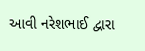આવી નરેશભાઈ દ્વારા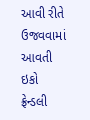આવી રીતે ઉજવવામાં આવતી ઇકો ફ્રેન્ડલી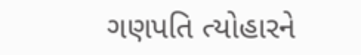ગણપતિ ત્યોહારને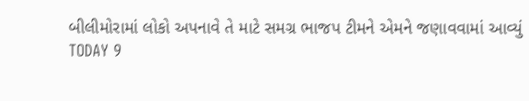બીલીમોરામાં લોકો અપનાવે તે માટે સમગ્ર ભાજપ ટીમને એમને જણાવવામાં આવ્યું
TODAY 9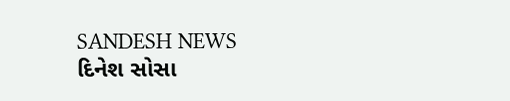SANDESH NEWS
દિનેશ સોસા